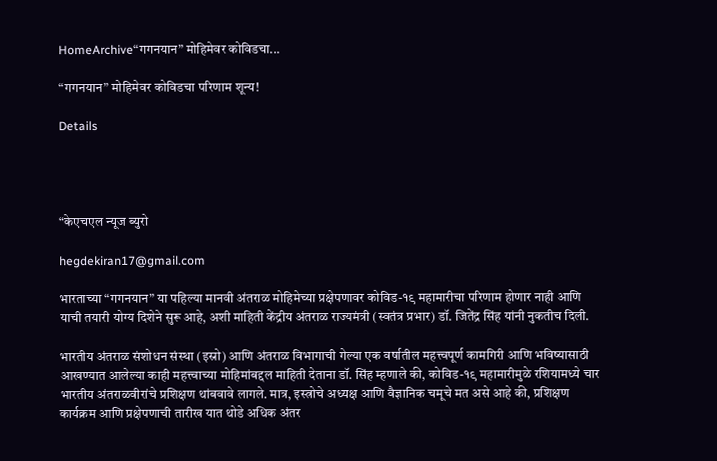HomeArchive“गगनयान” मोहिमेवर कोविडचा...

“गगनयान” मोहिमेवर कोविडचा परिणाम शून्य!

Details




“केएचएल न्यूज ब्युरो

hegdekiran17@gmail.com

भारताच्या “गगनयान” या पहिल्या मानवी अंतराळ मोहिमेच्या प्रक्षेपणावर कोविड-१९ महामारीचा परिणाम होणार नाही आणि याची तयारी योग्य दिशेने सुरू आहे, अशी माहिती केंद्रीय अंतराळ राज्यमंत्री (स्वतंत्र प्रभार) डॉ. जितेंद्र सिंह यांनी नुकतीच दिली.

भारतीय अंतराळ संशोधन संस्था (इस्रो) आणि अंतराळ विभागाची गेल्या एक वर्षातील महत्त्वपूर्ण कामगिरी आणि भविष्यासाठी आखण्यात आलेल्या काही महत्त्वाच्या मोहिमांबद्दल माहिती देताना डॉ. सिंह म्हणाले की, कोविड-१९ महामारीमुळे रशियामध्ये चार भारतीय अंतराळवीरांचे प्रशिक्षण थांबवावे लागले. मात्र, इस्त्रोचे अध्यक्ष आणि वैज्ञानिक चमूचे मत असे आहे की, प्रशिक्षण कार्यक्रम आणि प्रक्षेपणाची तारीख यात थोडे अधिक अंतर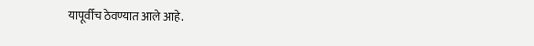यापूर्वीच ठेवण्यात आले आहे.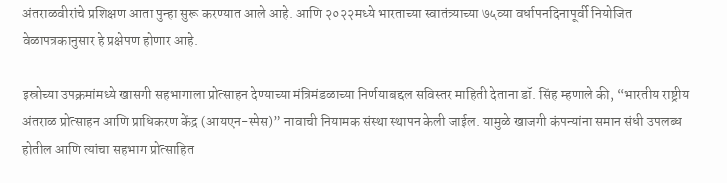अंतराळवीरांचे प्रशिक्षण आता पुन्हा सुरू करण्यात आले आहे. आणि २०२२मध्ये भारताच्या स्वातंत्र्याच्या ७५व्या वर्धापनदिनापूर्वी नियोजित वेळापत्रकानुसार हे प्रक्षेपण होणार आहे.

इस्रोच्या उपक्रमांमध्ये खासगी सहभागाला प्रोत्साहन देण्याच्या मंत्रिमंडळाच्या निर्णयाबद्दल सविस्तर माहिती देताना डॉ. सिंह म्हणाले की, “भारतीय राष्ट्रीय अंतराळ प्रोत्साहन आणि प्राधिकरण केंद्र (आयएन-स्पेस)” नावाची नियामक संस्था स्थापन केली जाईल. यामुळे खाजगी कंपन्यांना समान संधी उपलब्ध होतील आणि त्यांचा सहभाग प्रोत्साहित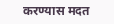करण्यास मदत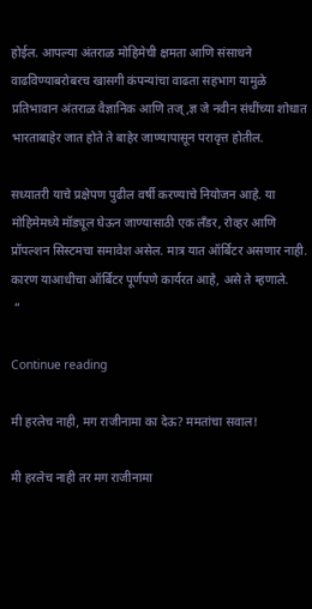होईल. आपल्या अंतराळ मोहिमेची क्षमता आणि संसाधने वाढविण्याबरोबरच खासगी कंपन्यांचा वाढता सहभाग यामुळे प्रतिभावान अंतराळ वैज्ञानिक आणि तज्,ज्ञ जे नवीन संधींच्या शोधात भारताबाहेर जात होते ते बाहेर जाण्यापासून परावृत्त होतील.

सध्यातरी याचे प्रक्षेपण पुढील वर्षी करण्याचे नियोजन आहे. या मोहिमेमध्ये मॉड्यूल घेऊन जाण्यासाठी एक लँडर, रोव्हर आणि प्रॉपल्शन सिस्टमचा समावेश असेल. मात्र यात ऑर्बिटर असणार नाही. कारण याआधीचा ऑर्बिटर पूर्णपणे कार्यरत आहे, असे ते म्हणाले.
 “

Continue reading

मी हरलेच नाही, मग राजीनामा का देऊ? ममतांचा सवाल!

मी हरलेच नाही तर मग राजीनामा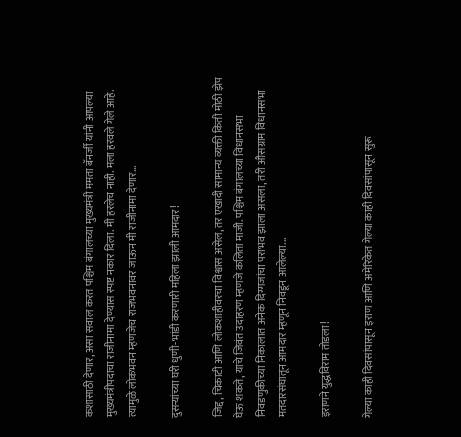कशासाठी देणार, असा सवाल करत पश्चिम बंगालच्या मुख्यमंत्री ममता बॅनर्जी यांनी आपल्या मुख्यमंत्रीपदाचा राजीनामा देण्यास स्पष्ट नकार दिला. मी हरलेच नाही. मला हरवले गेले आहे. त्यामुळे लोकभवन म्हणजेच राजभवनावर जाऊन मी राजीनामा देणार...

दुसऱ्यांच्या घरी धुणी-भांडी करणारी महिला झाली आमदार!

जिद्द, चिकाटी आणि लोकशाहीवरचा विश्वास असेल, तर एखादी सामान्य व्यक्ती किती मोठी झेप घेऊ शकते, याचे जिवंत उदाहरण म्हणजे कलिता माजी. पश्चिम बंगालच्या विधानसभा निवडणुकीच्या निकालात अनेक दिग्गजांचा पराभव झाला असला, तरी औसग्राम विधानसभा मतदारसंघातून आमदार म्हणून निवडून आलेल्या...

इराणने युद्धविराम तोडला!

गेल्या काही दिवसांपासून इराण आणि अमेरिकेत गेल्या काही दिवसांपासून सुरू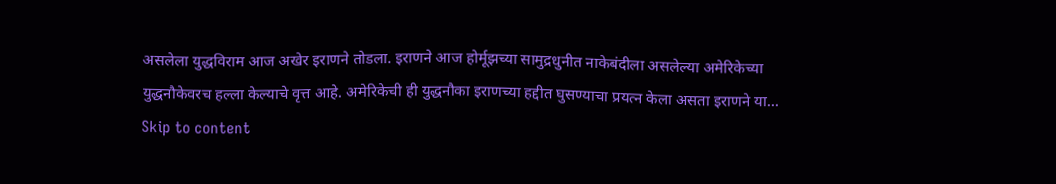असलेला युद्धविराम आज अखेर इराणने तोडला. इराणने आज होर्मूझच्या सामुद्रधुनीत नाकेबंदीला असलेल्या अमेरिकेच्या युद्धनौकेवरच हल्ला केल्याचे वृत्त आहे. अमेरिकेची ही युद्धनौका इराणच्या हद्दीत घुसण्याचा प्रयत्न केला असता इराणने या...
Skip to content